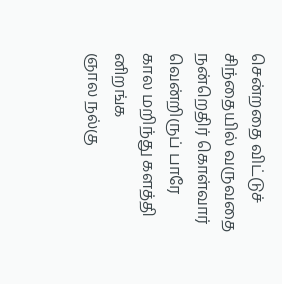சென்றதை விட்டுச் சிந்தையில் வருவதை
நன்றெதிர் கொள்வார் வென்றிருப் பாரே
கால மறிந்து களத்தி னிறங்க
ஞால நல்கு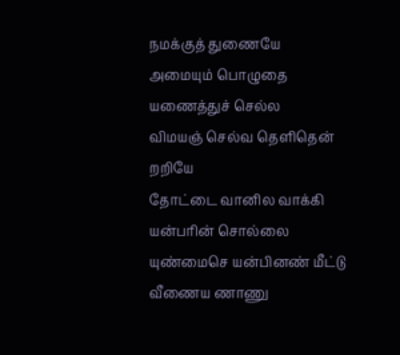நமக்குத் துணையே
அமையும் பொழுதை யணைத்துச் செல்ல
விமயஞ் செல்வ தெளிதென் றறியே
தோட்டை வானில வாக்கி யன்பரின் சொல்லை யுண்மைசெ யன்பினண் மீட்டு வீணைய ணாணு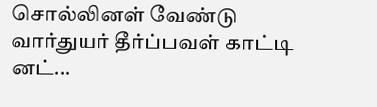சொல்லினள் வேண்டு வார்துயர் தீர்ப்பவள் காட்டி னட்...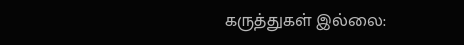கருத்துகள் இல்லை: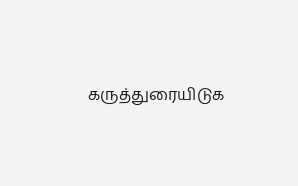கருத்துரையிடுக